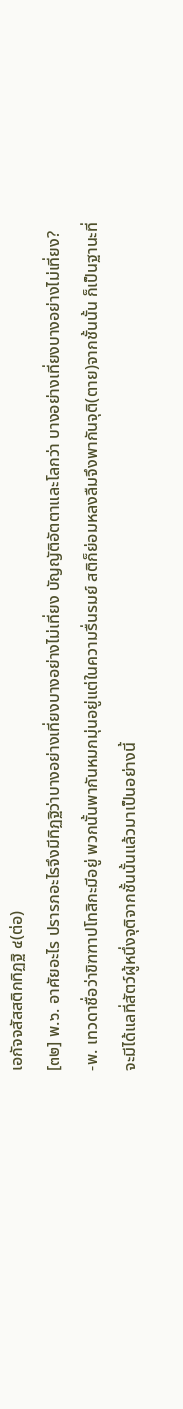เอกัจจสัสสติกทิฏฐิ ๔(ต่อ)
[๓๒] พ.๖. อาศัยอะไร ปรารภอะไรจึงมีทิฏฐิว่าบางอย่างเที่ยงบางอย่างไม่เที่ยง บัญญัติอัตตาและโลกว่า บางอย่างเที่ยงบางอย่างไม่เที่ยง?
-พ. เทวดาชื่อว่าขิฑฑาปโทสิกะมีอยู่ พวกนั้นพากันหมกมุ่นอยู่แต่ในความรื่นรมย์ สติก็ย่อมหลงลืมจึงพากันจุติ(ตาย)จากชั้นนั้น ก็เป็นฐานะที่จะมีได้แลที่สัตว์ผู้หนึ่งจุติจากชั้นนั้นแล้วมาเป็นอย่างนี้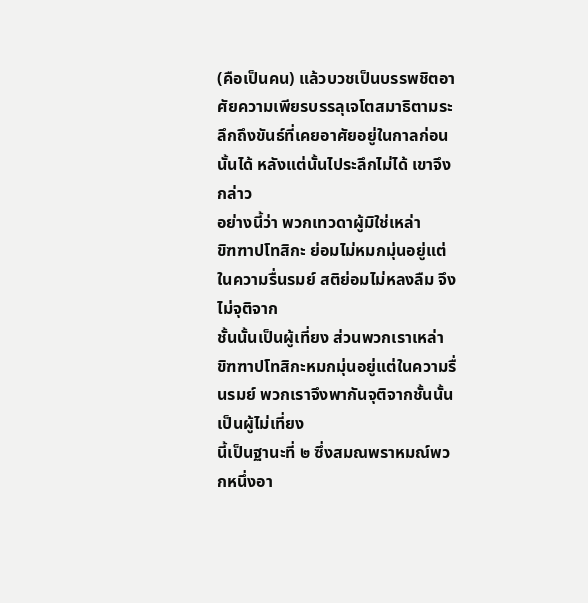(คือเป็นคน) แล้วบวชเป็นบรรพชิตอาศัยความเพียรบรรลุเจโตสมาธิตามระลึกถึงขันธ์ที่เคยอาศัยอยู่ในกาลก่อนนั้นได้ หลังแต่นั้นไประลึกไม่ได้ เขาจึงกล่าว
อย่างนี้ว่า พวกเทวดาผู้มิใช่เหล่า
ขิฑฑาปโทสิกะ ย่อมไม่หมกมุ่นอยู่แต่ในความรื่นรมย์ สติย่อมไม่หลงลืม จึงไม่จุติจาก
ชั้นนั้นเป็นผู้เที่ยง ส่วนพวกเราเหล่า
ขิฑฑาปโทสิกะหมกมุ่นอยู่แต่ในความรื่นรมย์ พวกเราจึงพากันจุติจากชั้นนั้นเป็นผู้ไม่เที่ยง
นี้เป็นฐานะที่ ๒ ซึ่งสมณพราหมณ์พวกหนึ่งอา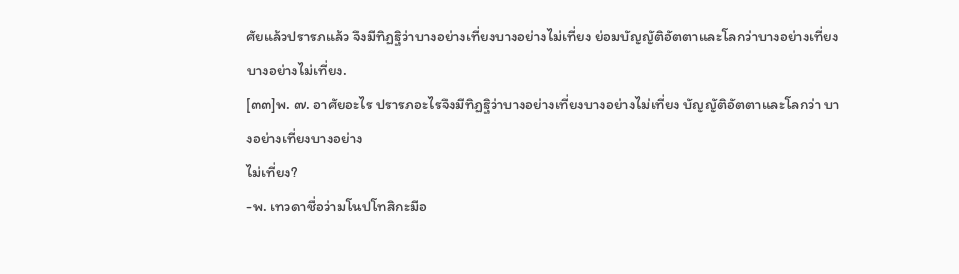ศัยแล้วปรารภแล้ว จึงมีทิฏฐิว่าบางอย่างเที่ยงบางอย่างไม่เที่ยง ย่อมบัญญัติอัตตาและโลกว่าบางอย่างเที่ยงบางอย่างไม่เที่ยง.
[๓๓]พ. ๗. อาศัยอะไร ปรารภอะไรจึงมีทิฏฐิว่าบางอย่างเที่ยงบางอย่างไม่เที่ยง บัญญัติอัตตาและโลกว่า บางอย่างเที่ยงบางอย่าง
ไม่เที่ยง?
-พ. เทวดาชื่อว่ามโนปโทสิกะมีอ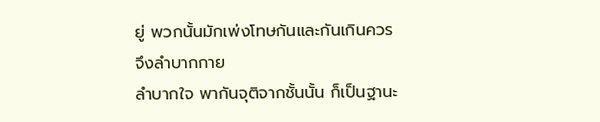ยู่ พวกนั้นมักเพ่งโทษกันและกันเกินควร จึงลำบากกาย
ลำบากใจ พากันจุติจากชั้นนั้น ก็เป็นฐานะ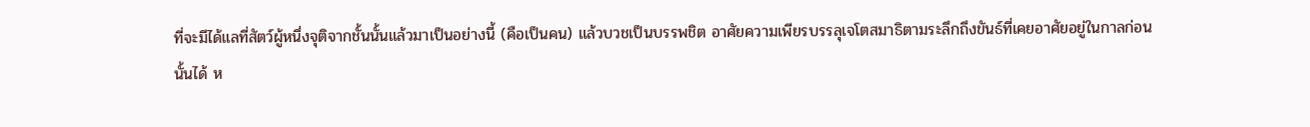ที่จะมีได้แลที่สัตว์ผู้หนึ่งจุติจากชั้นนั้นแล้วมาเป็นอย่างนี้ (คือเป็นคน) แล้วบวชเป็นบรรพชิต อาศัยความเพียรบรรลุเจโตสมาธิตามระลึกถึงขันธ์ที่เคยอาศัยอยู่ในกาลก่อน
นั้นได้ ห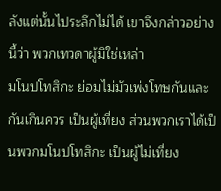ลังแต่นั้นไประลึกไม่ได้ เขาจึงกล่าวอย่างนี้ว่า พวกเทวดาผู้มิใช่เหล่า
มโนปโทสิกะ ย่อมไม่มัวเพ่งโทษกันและกันเกินควร เป็นผู้เที่ยง ส่วนพวกเราได้เป็นพวกมโนปโทสิกะ เป็นผู้ไม่เที่ยง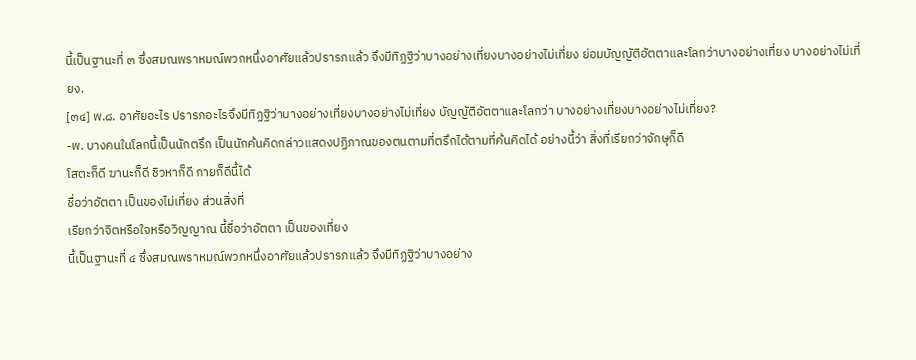นี้เป็นฐานะที่ ๓ ซึ่งสมณพราหมณ์พวกหนึ่งอาศัยแล้วปรารภแล้ว จึงมีทิฏฐิว่าบางอย่างเที่ยงบางอย่างไม่เที่ยง ย่อมบัญญัติอัตตาและโลกว่าบางอย่างเที่ยง บางอย่างไม่เที่ยง.
[๓๔] พ.๘. อาศัยอะไร ปรารภอะไรจึงมีทิฏฐิว่าบางอย่างเที่ยงบางอย่างไม่เที่ยง บัญญัติอัตตาและโลกว่า บางอย่างเที่ยงบางอย่างไม่เที่ยง?
-พ. บางคนในโลกนี้เป็นนักตรึก เป็นนักค้นคิดกล่าวแสดงปฏิภาณของตนตามที่ตรึกได้ตามที่ค้นคิดได้ อย่างนี้ว่า สิ่งที่เรียกว่าจักษุก็ดี
โสตะก็ดี ฆานะก็ดี ชิวหาก็ดี กายก็ดีนี้ได้
ชื่อว่าอัตตา เป็นของไม่เที่ยง ส่วนสิ่งที่
เรียกว่าจิตหรือใจหรือวิญญาณ นี้ชื่อว่าอัตตา เป็นของเที่ยง
นี้เป็นฐานะที่ ๔ ซึ่งสมณพราหมณ์พวกหนึ่งอาศัยแล้วปรารภแล้ว จึงมีทิฏฐิว่าบางอย่าง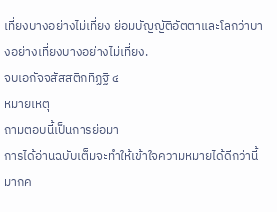เที่ยงบางอย่างไม่เที่ยง ย่อมบัญญัติอัตตาและโลกว่าบางอย่างเที่ยงบางอย่างไม่เที่ยง.
จบเอกัจจสัสสติกทิฏฐิ ๔
หมายเหตุ
ถามตอบนี้เป็นการย่อมา
การได้อ่านฉบับเต็มจะทำให้เข้าใจความหมายได้ดีกว่านี้มากค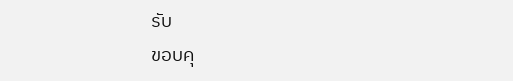รับ
ขอบคุ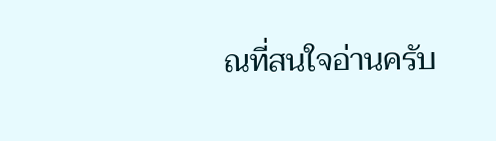ณที่สนใจอ่านครับ